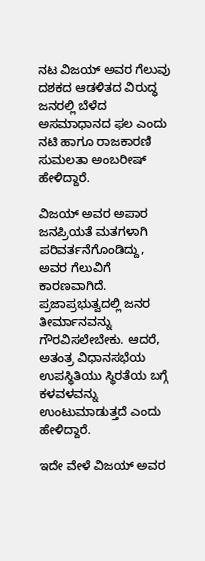ನಟ ವಿಜಯ್ ಅವರ ಗೆಲುವು ದಶಕದ ಆಡಳಿತದ ವಿರುದ್ಧ ಜನರಲ್ಲಿ ಬೆಳೆದ ಅಸಮಾಧಾನದ ಫಲ ಎಂದು ನಟಿ ಹಾಗೂ ರಾಜಕಾರಣಿ ಸುಮಲತಾ ಅಂಬರೀಷ್ ಹೇಳಿದ್ದಾರೆ.

ವಿಜಯ್ ಅವರ ಅಪಾರ ಜನಪ್ರಿಯತೆ ಮತಗಳಾಗಿ ಪರಿವರ್ತನೆಗೊಂಡಿದ್ದು, ಅವರ ಗೆಲುವಿಗೆ ಕಾರಣವಾಗಿದೆ. ಪ್ರಜಾಪ್ರಭುತ್ವದಲ್ಲಿ ಜನರ ತೀರ್ಮಾನವನ್ನು ಗೌರವಿಸಲೇಬೇಕು. ಆದರೆ, ಅತಂತ್ರ ವಿಧಾನಸಭೆಯ ಉಪಸ್ಥಿತಿಯು ಸ್ಥಿರತೆಯ ಬಗ್ಗೆ ಕಳವಳವನ್ನು ಉಂಟುಮಾಡುತ್ತದೆ ಎಂದು ಹೇಳಿದ್ದಾರೆ.

ಇದೇ ವೇಳೆ ವಿಜಯ್ ಅವರ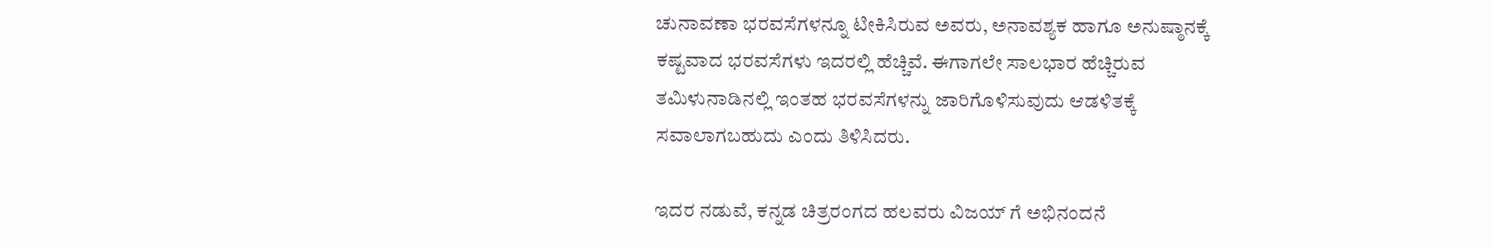ಚುನಾವಣಾ ಭರವಸೆಗಳನ್ನೂ ಟೀಕಿಸಿರುವ ಅವರು, ಅನಾವಶ್ಯಕ ಹಾಗೂ ಅನುಷ್ಠಾನಕ್ಕೆ ಕಷ್ಟವಾದ ಭರವಸೆಗಳು ಇದರಲ್ಲಿ ಹೆಚ್ಚಿವೆ. ಈಗಾಗಲೇ ಸಾಲಭಾರ ಹೆಚ್ಚಿರುವ ತಮಿಳುನಾಡಿನಲ್ಲಿ ಇಂತಹ ಭರವಸೆಗಳನ್ನು ಜಾರಿಗೊಳಿಸುವುದು ಆಡಳಿತಕ್ಕೆ ಸವಾಲಾಗಬಹುದು ಎಂದು ತಿಳಿಸಿದರು.

ಇದರ ನಡುವೆ, ಕನ್ನಡ ಚಿತ್ರರಂಗದ ಹಲವರು ವಿಜಯ್ ಗೆ ಅಭಿನಂದನೆ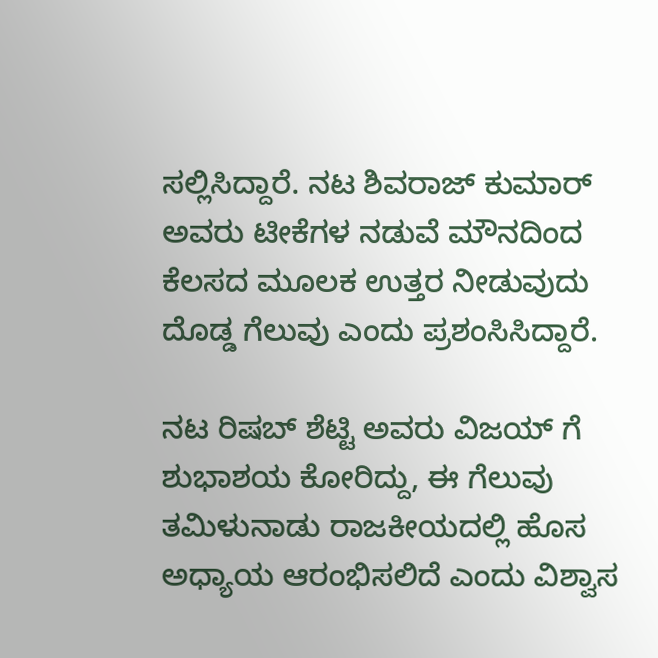ಸಲ್ಲಿಸಿದ್ದಾರೆ. ನಟ ಶಿವರಾಜ್ ಕುಮಾರ್ ಅವರು ಟೀಕೆಗಳ ನಡುವೆ ಮೌನದಿಂದ ಕೆಲಸದ ಮೂಲಕ ಉತ್ತರ ನೀಡುವುದು ದೊಡ್ಡ ಗೆಲುವು ಎಂದು ಪ್ರಶಂಸಿಸಿದ್ದಾರೆ.

ನಟ ರಿಷಬ್ ಶೆಟ್ಟಿ ಅವರು ವಿಜಯ್ ಗೆ ಶುಭಾಶಯ ಕೋರಿದ್ದು, ಈ ಗೆಲುವು ತಮಿಳುನಾಡು ರಾಜಕೀಯದಲ್ಲಿ ಹೊಸ ಅಧ್ಯಾಯ ಆರಂಭಿಸಲಿದೆ ಎಂದು ವಿಶ್ವಾಸ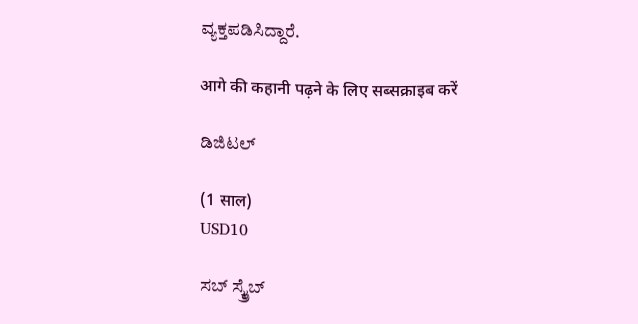ವ್ಯಕ್ತಪಡಿಸಿದ್ದಾರೆ.

आगे की कहानी पढ़ने के लिए सब्सक्राइब करें

ಡಿಜಿಟಲ್

(1 साल)
USD10

ಸಬ್ ಸ್ಕ್ರೈಬ್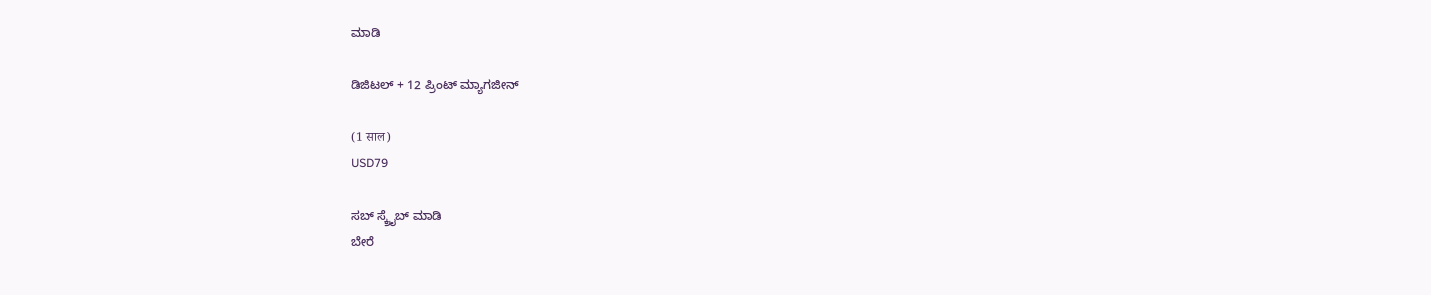ಮಾಡಿ

ಡಿಜಿಟಲ್ + 12 ಪ್ರಿಂಟ್ ಮ್ಯಾಗಜೀನ್

(1 साल)
USD79

ಸಬ್ ಸ್ಕ್ರೈಬ್ ಮಾಡಿ
ಬೇರೆ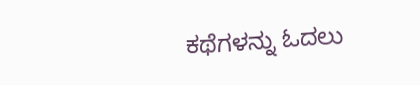ಕಥೆಗಳನ್ನು ಓದಲು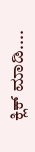ಕ್ಲಿಕ್ ಮಾಡಿ....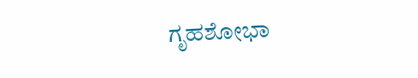ಗೃಹಶೋಭಾ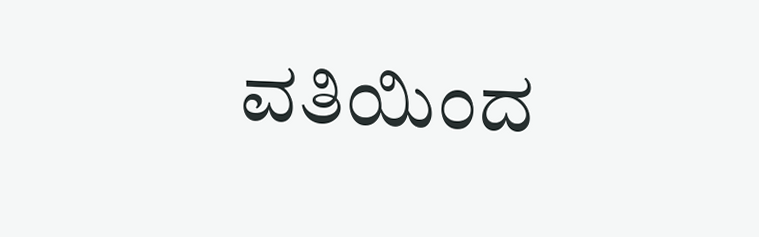ವತಿಯಿಂದ